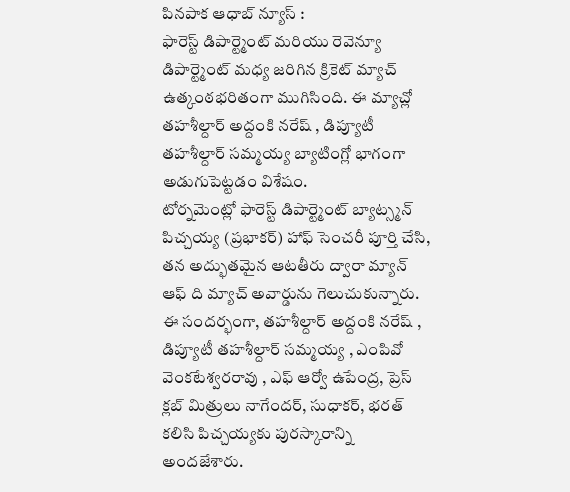పినపాక ఆధాబ్ న్యూస్ :
ఫారెస్ట్ డిపార్ట్మెంట్ మరియు రెవెన్యూ డిపార్ట్మెంట్ మధ్య జరిగిన క్రికెట్ మ్యాచ్ ఉత్కంఠభరితంగా ముగిసింది. ఈ మ్యాచ్లో తహశీల్దార్ అద్దంకి నరేష్ , డిప్యూటీ తహశీల్దార్ సమ్మయ్య బ్యాటింగ్లో భాగంగా అడుగుపెట్టడం విశేషం.
టోర్నమెంట్లో ఫారెస్ట్ డిపార్ట్మెంట్ బ్యాట్స్మన్ పిచ్చయ్య (ప్రభాకర్) హాఫ్ సెంచరీ పూర్తి చేసి, తన అద్భుతమైన ఆటతీరు ద్వారా మ్యాన్ ఆఫ్ ది మ్యాచ్ అవార్డును గెలుచుకున్నారు. ఈ సందర్భంగా, తహశీల్దార్ అద్దంకి నరేష్ , డిప్యూటీ తహశీల్దార్ సమ్మయ్య , ఎంపివో వెంకటేశ్వరరావు , ఎఫ్ ఆర్వో ఉపేంద్ర, ప్రెస్ క్లబ్ మిత్రులు నాగేందర్, సుధాకర్, భరత్ కలిసి పిచ్చయ్యకు పురస్కారాన్ని అందజేశారు.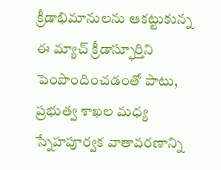క్రీడాభిమానులను ఆకట్టుకున్న ఈ మ్యాచ్ క్రీడాస్ఫూర్తిని పెంపొందించడంతో పాటు, ప్రభుత్వ శాఖల మధ్య స్నేహపూర్వక వాతావరణాన్ని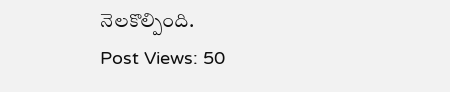నెలకొల్పింది.
Post Views: 50